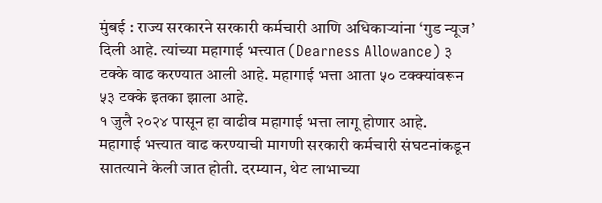मुंबई : राज्य सरकारने सरकारी कर्मचारी आणि अधिकाऱ्यांना ‘गुड न्यूज’ दिली आहे. त्यांच्या महागाई भत्त्यात (Dearness Allowance) ३ टक्के वाढ करण्यात आली आहे. महागाई भत्ता आता ५० टक्क्यांवरून ५३ टक्के इतका झाला आहे.
१ जुलै २०२४ पासून हा वाढीव महागाई भत्ता लागू होणार आहे.
महागाई भत्त्यात वाढ करण्याची मागणी सरकारी कर्मचारी संघटनांकडून सातत्याने केली जात होती. दरम्यान, थेट लाभाच्या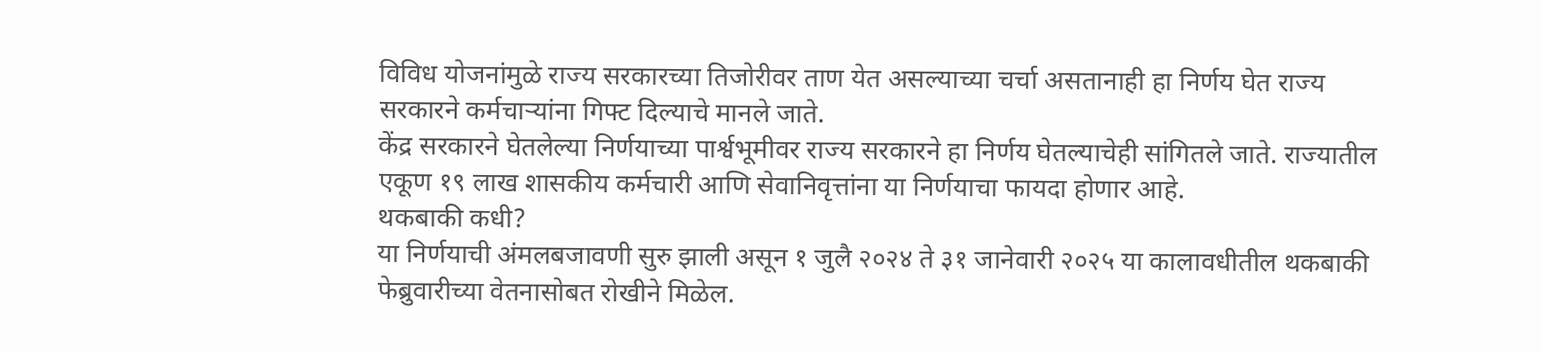विविध योजनांमुळे राज्य सरकारच्या तिजोरीवर ताण येत असल्याच्या चर्चा असतानाही हा निर्णय घेत राज्य सरकारने कर्मचाऱ्यांना गिफ्ट दिल्याचे मानले जाते.
केंद्र सरकारने घेतलेल्या निर्णयाच्या पार्श्वभूमीवर राज्य सरकारने हा निर्णय घेतल्याचेही सांगितले जाते. राज्यातील एकूण १९ लाख शासकीय कर्मचारी आणि सेवानिवृत्तांना या निर्णयाचा फायदा होणार आहे.
थकबाकी कधी?
या निर्णयाची अंमलबजावणी सुरु झाली असून १ जुलै २०२४ ते ३१ जानेवारी २०२५ या कालावधीतील थकबाकी फेब्रुवारीच्या वेतनासोबत रोखीने मिळेल.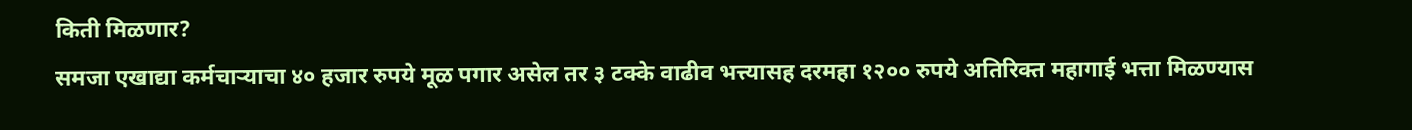किती मिळणार?
समजा एखाद्या कर्मचाऱ्याचा ४० हजार रुपये मूळ पगार असेल तर ३ टक्के वाढीव भत्त्यासह दरमहा १२०० रुपये अतिरिक्त महागाई भत्ता मिळण्यास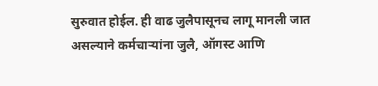सुरुवात होईल. ही वाढ जुलैपासूनच लागू मानली जात असल्याने कर्मचाऱ्यांना जुलै, ऑगस्ट आणि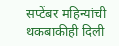सप्टेंबर महिन्यांची थकबाकीही दिली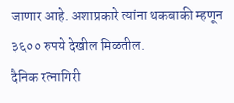जाणार आहे. अशाप्रकारे त्यांना थकबाकी म्हणून ३६०० रुपये देखील मिळतील.
दैनिक रत्नागिरी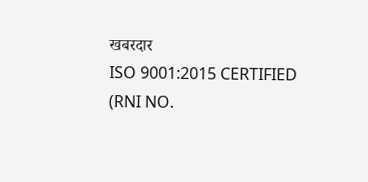खबरदार
ISO 9001:2015 CERTIFIED
(RNI NO.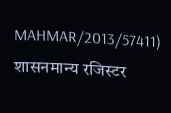MAHMAR/2013/57411)
शासनमान्य रजिस्टर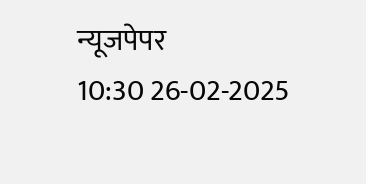न्यूजपेपर
10:30 26-02-2025